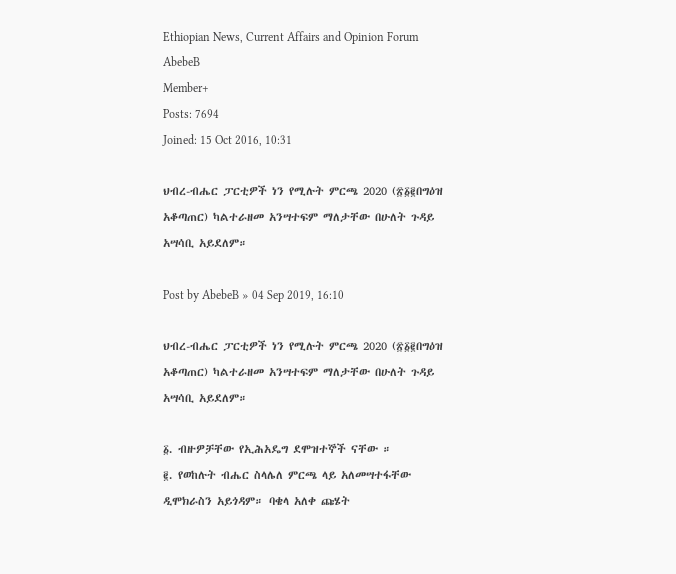Ethiopian News, Current Affairs and Opinion Forum
AbebeB
Member+
Posts: 7694
Joined: 15 Oct 2016, 10:31

ህብረ-ብሔር ፓርቲዎች ነን የሚሉት ምርጫ 2020 (፳፩፪በግዕዝ አቆጣጠር) ካልተራዘመ አንሣተፍም ማለታቸው በሁለት ጉዳይ አሣሳቢ አይደለም።

Post by AbebeB » 04 Sep 2019, 16:10

ህብረ-ብሔር ፓርቲዎች ነን የሚሉት ምርጫ 2020 (፳፩፪በግዕዝ አቆጣጠር) ካልተራዘመ አንሣተፍም ማለታቸው በሁለት ጉዳይ አሣሳቢ አይደለም።

፩. ብዙዎቻቸው የኢሕአዴግ ደሞዝተኞች ናቸው ።
፪. የወከሉት ብሔር ስላሌለ ምርጫ ላይ አለመሣተፋቸው ዲሞክራስን አይጎዳም። ባቄላ አለቀ ጩሄት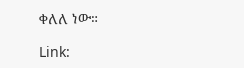ቀለለ ነው።

Link: